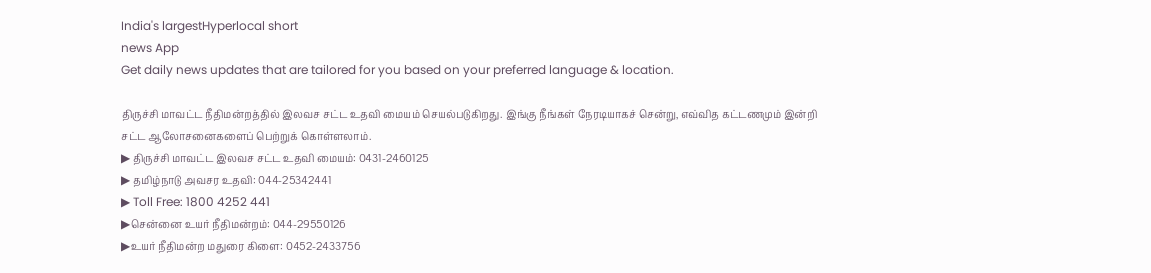India's largestHyperlocal short
news App
Get daily news updates that are tailored for you based on your preferred language & location.

திருச்சி மாவட்ட நீதிமன்றத்தில் இலவச சட்ட உதவி மையம் செயல்படுகிறது. இங்கு நீங்கள் நேரடியாகச் சென்று, எவ்வித கட்டணமும் இன்றி சட்ட ஆலோசனைகளைப் பெற்றுக் கொள்ளலாம்.
▶ திருச்சி மாவட்ட இலவச சட்ட உதவி மையம்: 0431-2460125
▶ தமிழ்நாடு அவசர உதவி: 044-25342441
▶ Toll Free: 1800 4252 441
▶சென்னை உயர் நீதிமன்றம்: 044-29550126
▶உயர் நீதிமன்ற மதுரை கிளை: 0452-2433756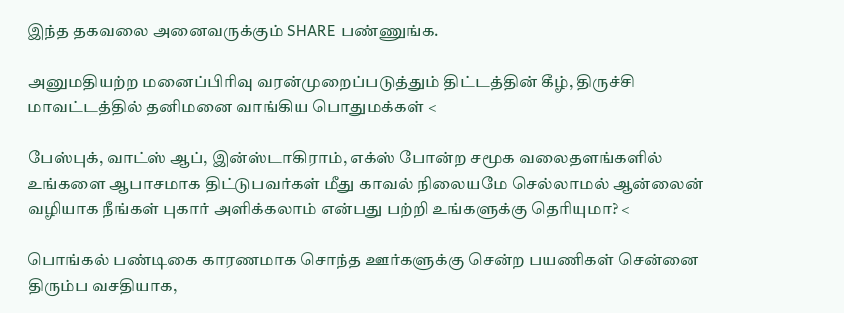இந்த தகவலை அனைவருக்கும் SHARE பண்ணுங்க.

அனுமதியற்ற மனைப்பிரிவு வரன்முறைப்படுத்தும் திட்டத்தின் கீழ், திருச்சி மாவட்டத்தில் தனிமனை வாங்கிய பொதுமக்கள் <

பேஸ்புக், வாட்ஸ் ஆப், இன்ஸ்டாகிராம், எக்ஸ் போன்ற சமூக வலைதளங்களில் உங்களை ஆபாசமாக திட்டுபவர்கள் மீது காவல் நிலையமே செல்லாமல் ஆன்லைன் வழியாக நீங்கள் புகார் அளிக்கலாம் என்பது பற்றி உங்களுக்கு தெரியுமா? <

பொங்கல் பண்டிகை காரணமாக சொந்த ஊர்களுக்கு சென்ற பயணிகள் சென்னை திரும்ப வசதியாக,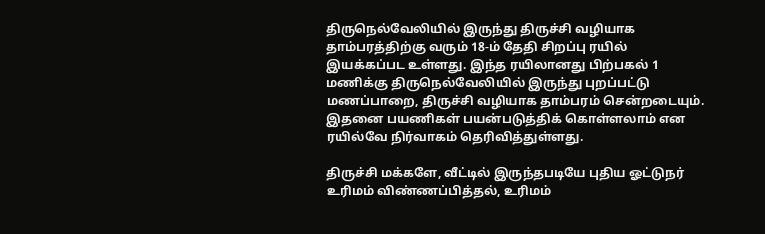திருநெல்வேலியில் இருந்து திருச்சி வழியாக தாம்பரத்திற்கு வரும் 18-ம் தேதி சிறப்பு ரயில் இயக்கப்பட உள்ளது. இந்த ரயிலானது பிற்பகல் 1 மணிக்கு திருநெல்வேலியில் இருந்து புறப்பட்டு மணப்பாறை, திருச்சி வழியாக தாம்பரம் சென்றடையும். இதனை பயணிகள் பயன்படுத்திக் கொள்ளலாம் என ரயில்வே நிர்வாகம் தெரிவித்துள்ளது.

திருச்சி மக்களே, வீட்டில் இருந்தபடியே புதிய ஓட்டுநர் உரிமம் விண்ணப்பித்தல், உரிமம்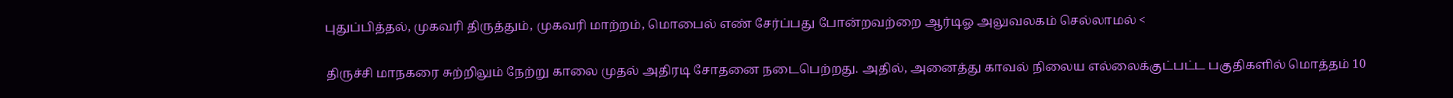புதுப்பித்தல், முகவரி திருத்தும், முகவரி மாற்றம், மொபைல் எண் சேர்ப்பது போன்றவற்றை ஆர்டிஓ அலுவலகம் செல்லாமல் <

திருச்சி மாநகரை சுற்றிலும் நேற்று காலை முதல் அதிரடி சோதனை நடைபெற்றது. அதில், அனைத்து காவல் நிலைய எல்லைக்குட்பட்ட பகுதிகளில் மொத்தம் 10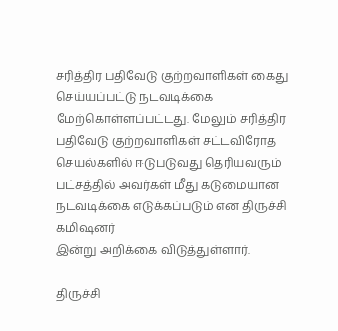சரித்திர பதிவேடு குற்றவாளிகள் கைது செய்யப்பட்டு நடவடிக்கை மேற்கொள்ளப்பட்டது. மேலும் சரித்திர பதிவேடு குற்றவாளிகள் சட்டவிரோத செயல்களில் ஈடுபடுவது தெரியவரும் பட்சத்தில் அவர்கள் மீது கடுமையான நடவடிக்கை எடுக்கப்படும் என திருச்சி கமிஷனர்
இன்று அறிக்கை விடுத்துள்ளார்.

திருச்சி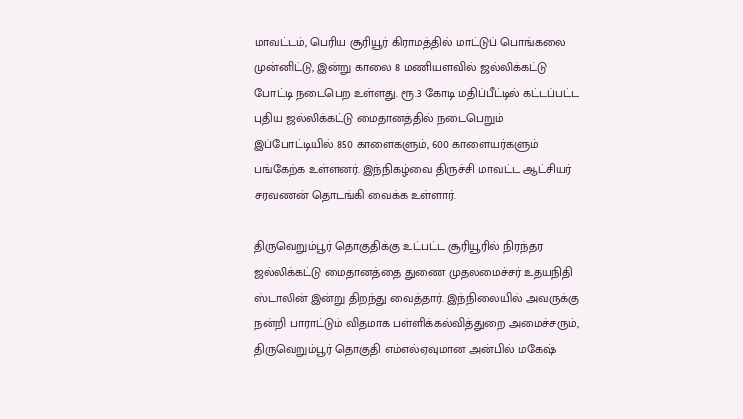மாவட்டம், பெரிய சூரியூர் கிராமத்தில் மாட்டுப் பொங்கலை முன்னிட்டு, இன்று காலை 8 மணியளவில் ஜல்லிக்கட்டு போட்டி நடைபெற உள்ளது. ரூ.3 கோடி மதிப்பீட்டில் கட்டப்பட்ட புதிய ஜல்லிக்கட்டு மைதானத்தில் நடைபெறும் இப்போட்டியில் 850 காளைகளும், 600 காளையர்களும் பங்கேற்க உள்ளனர். இந்நிகழ்வை திருச்சி மாவட்ட ஆட்சியர் சரவணன் தொடங்கி வைக்க உள்ளார்.

திருவெறும்பூர் தொகுதிக்கு உட்பட்ட சூரியூரில் நிரந்தர ஜல்லிக்கட்டு மைதானத்தை துணை முதலமைச்சர் உதயநிதி ஸ்டாலின் இன்று திறந்து வைத்தார். இந்நிலையில் அவருக்கு நன்றி பாராட்டும் விதமாக பள்ளிக்கல்வித்துறை அமைச்சரும், திருவெறும்பூர் தொகுதி எம்எல்ஏவுமான அன்பில் மகேஷ்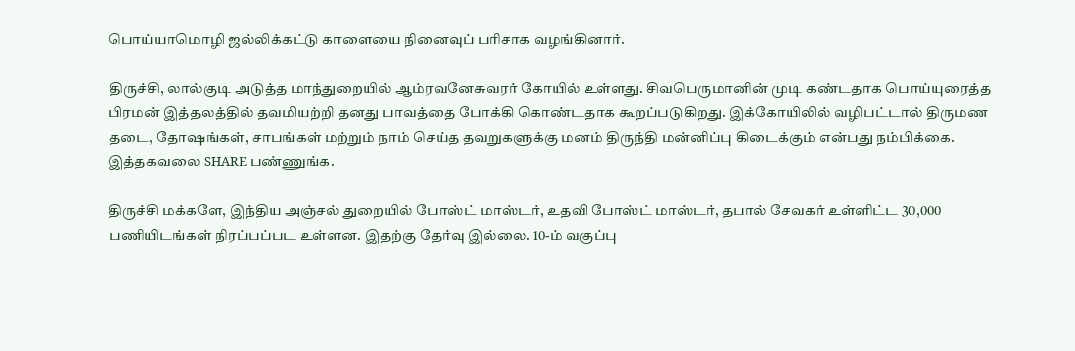பொய்யாமொழி ஜல்லிக்கட்டு காளையை நினைவுப் பரிசாக வழங்கினார்.

திருச்சி, லால்குடி அடுத்த மாந்துறையில் ஆம்ரவனேசுவரர் கோயில் உள்ளது. சிவபெருமானின் முடி கண்டதாக பொய்யுரைத்த பிரமன் இத்தலத்தில் தவமியற்றி தனது பாவத்தை போக்கி கொண்டதாக கூறப்படுகிறது. இக்கோயிலில் வழிபட்டால் திருமண தடை, தோஷங்கள், சாபங்கள் மற்றும் நாம் செய்த தவறுகளுக்கு மனம் திருந்தி மன்னிப்பு கிடைக்கும் என்பது நம்பிக்கை. இத்தகவலை SHARE பண்ணுங்க.

திருச்சி மக்களே, இந்திய அஞ்சல் துறையில் போஸ்ட் மாஸ்டர், உதவி போஸ்ட் மாஸ்டர், தபால் சேவகர் உள்ளிட்ட 30,000 பணியிடங்கள் நிரப்பப்பட உள்ளன. இதற்கு தேர்வு இல்லை. 10-ம் வகுப்பு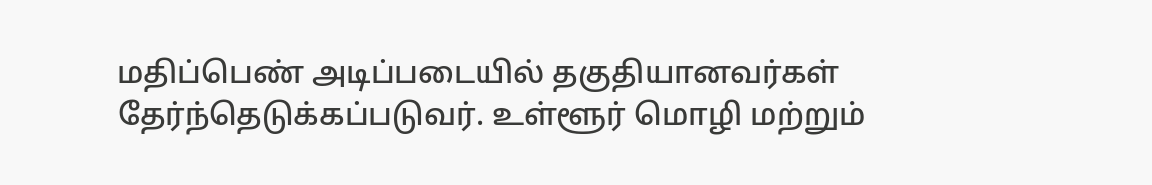மதிப்பெண் அடிப்படையில் தகுதியானவர்கள் தேர்ந்தெடுக்கப்படுவர். உள்ளூர் மொழி மற்றும்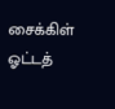சைக்கிள் ஓட்டத்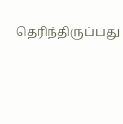தெரிந்திருப்பது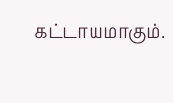கட்டாயமாகும்.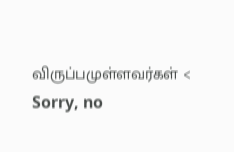விருப்பமுள்ளவர்கள் <
Sorry, no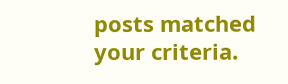posts matched your criteria.